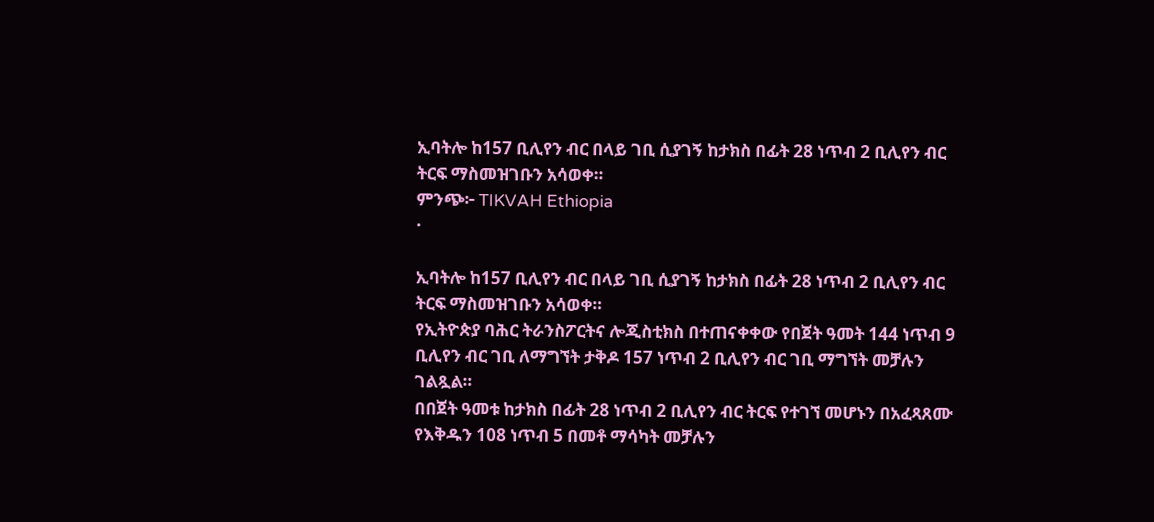ኢባትሎ ከ157 ቢሊየን ብር በላይ ገቢ ሲያገኝ ከታክስ በፊት 28 ነጥብ 2 ቢሊየን ብር ትርፍ ማስመዝገቡን አሳወቀ።
ምንጭ፦ TIKVAH Ethiopia
·

ኢባትሎ ከ157 ቢሊየን ብር በላይ ገቢ ሲያገኝ ከታክስ በፊት 28 ነጥብ 2 ቢሊየን ብር ትርፍ ማስመዝገቡን አሳወቀ።
የኢትዮጵያ ባሕር ትራንስፖርትና ሎጂስቲክስ በተጠናቀቀው የበጀት ዓመት 144 ነጥብ 9 ቢሊየን ብር ገቢ ለማግኘት ታቅዶ 157 ነጥብ 2 ቢሊየን ብር ገቢ ማግኘት መቻሉን ገልጿል።
በበጀት ዓመቱ ከታክስ በፊት 28 ነጥብ 2 ቢሊየን ብር ትርፍ የተገኘ መሆኑን በአፈጻጸሙ የእቅዱን 108 ነጥብ 5 በመቶ ማሳካት መቻሉን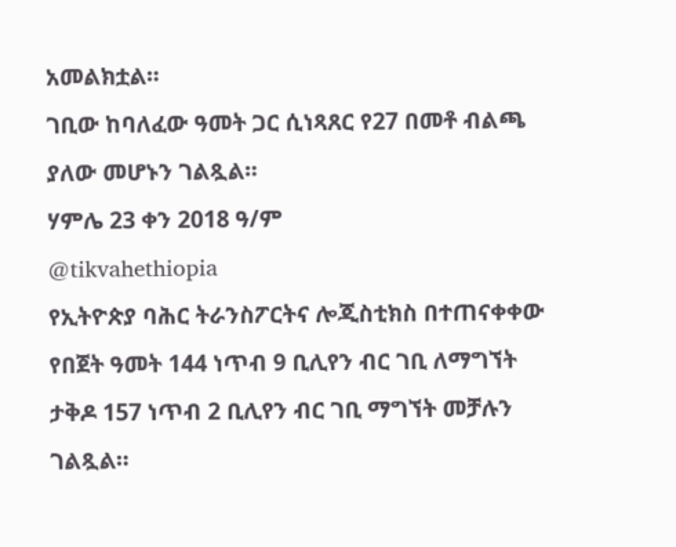አመልክቷል።
ገቢው ከባለፈው ዓመት ጋር ሲነጻጸር የ27 በመቶ ብልጫ ያለው መሆኑን ገልጿል።
ሃምሌ 23 ቀን 2018 ዓ/ም
@tikvahethiopia
የኢትዮጵያ ባሕር ትራንስፖርትና ሎጂስቲክስ በተጠናቀቀው የበጀት ዓመት 144 ነጥብ 9 ቢሊየን ብር ገቢ ለማግኘት ታቅዶ 157 ነጥብ 2 ቢሊየን ብር ገቢ ማግኘት መቻሉን ገልጿል።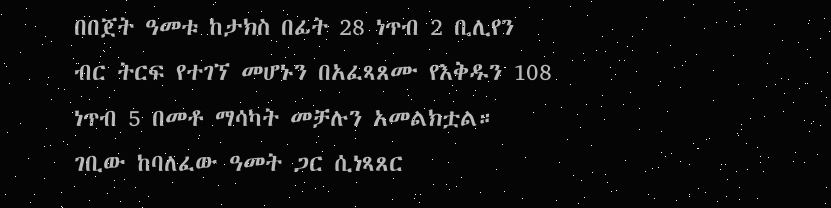በበጀት ዓመቱ ከታክስ በፊት 28 ነጥብ 2 ቢሊየን ብር ትርፍ የተገኘ መሆኑን በአፈጻጸሙ የእቅዱን 108 ነጥብ 5 በመቶ ማሳካት መቻሉን አመልክቷል።
ገቢው ከባለፈው ዓመት ጋር ሲነጻጸር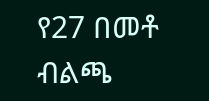የ27 በመቶ ብልጫ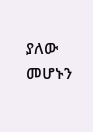ያለው መሆኑን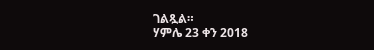ገልጿል።
ሃምሌ 23 ቀን 2018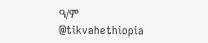ዓ/ም
@tikvahethiopia